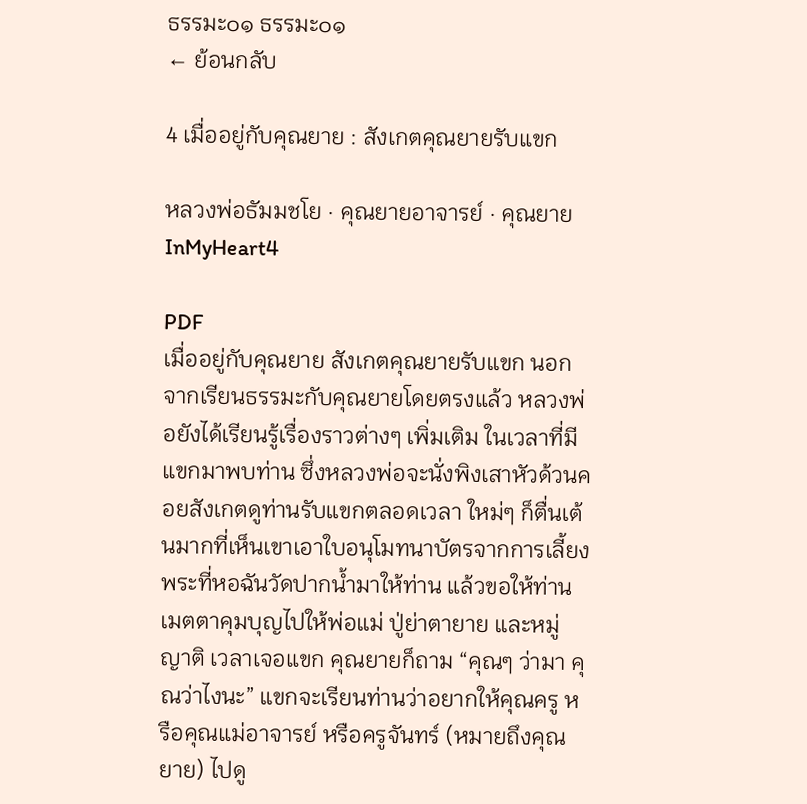ธรรมะ๐๑ ธรรมะ๐๑
← ย้อนกลับ

4 เมื่ออยู่กับคุณยาย : สังเกตคุณยายรับแขก

หลวงพ่อธัมมชโย · คุณยายอาจารย์ · คุณยายInMyHeart4

PDF
เมื่ออยู่กับคุณยาย สังเกตคุณยายรับแขก นอกจากเรียนธรรมะกับคุณยายโดยตรงแล้ว หลวงพ่อยังได้เรียนรู้เรื่องราวต่างๆ เพิ่มเติม ในเวลาที่มีแขกมาพบท่าน ซึ่งหลวงพ่อจะนั่งพิงเสาหัวด้วนคอยสังเกตดูท่านรับแขกตลอดเวลา ใหม่ๆ ก็ตื่นเต้นมากที่เห็นเขาเอาใบอนุโมทนาบัตรจากการเลี้ยงพระที่หอฉันวัดปากน้ำมาให้ท่าน แล้วขอให้ท่านเมตตาคุมบุญไปให้พ่อแม่ ปู่ย่าตายาย และหมู่ญาติ เวลาเจอแขก คุณยายก็ถาม “คุณๆ ว่ามา คุณว่าไงนะ” แขกจะเรียนท่านว่าอยากให้คุณครู หรือคุณแม่อาจารย์ หรือครูจันทร์ (หมายถึงคุณยาย) ไปดู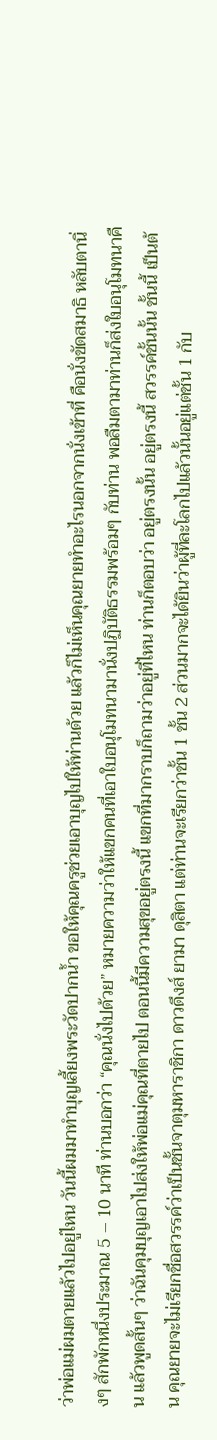ว่าพ่อแม่ผมตายแล้วไปอยู่ไหน วันนี้ผมมาทำบุญเลี้ยงพระวัดปากน้ำ ขอให้คุณครูช่วยเอาบุญไปให้ท่านด้วย แล้วก็ไม่เห็นคุณยายทำอะไรนอกจากนั่งเข้าที่ คือนั่งขัดสมาธิ หลับตานิ่งๆ สักพักหนึ่งประมาณ 5 – 10 นาที ท่านบอกว่า “คุณนั่งไปด้วย” หมายความว่าให้แขกคนที่เอาใบอนุโมทนามานั่งปฏิบัติธรรมพร้อมๆ กับท่าน พอลืมตามาท่านก็ส่งใบอนุโมทนาคืน แล้วพูดสั้นๆ ว่าฉันคุมบุญเอาไปส่งให้พ่อแม่คุณที่ตายไป ตอนนี้มีความสุขอยู่ตรงนี้ แขกที่มากราบก็ถามว่าอยู่ที่ไหน ท่านก็ตอบว่า อยู่ตรงนั้น อยู่ตรงนี้ สวรรค์ชั้นนั้น ชั้นนี้ เป็นต้น คุณยายจะไม่เรียกชื่อสวรรค์ว่าเป็นชั้นจาตุมหาราชิกา ดาวดึงส์ ยามา ดุสิตา แต่ท่านจะเรียกว่าชั้น 1 ชั้น 2 ส่วนมากจะได้ยินว่าผู้ที่ละโลกไปแล้วนั้นอยู่แต่ชั้น 1 กับ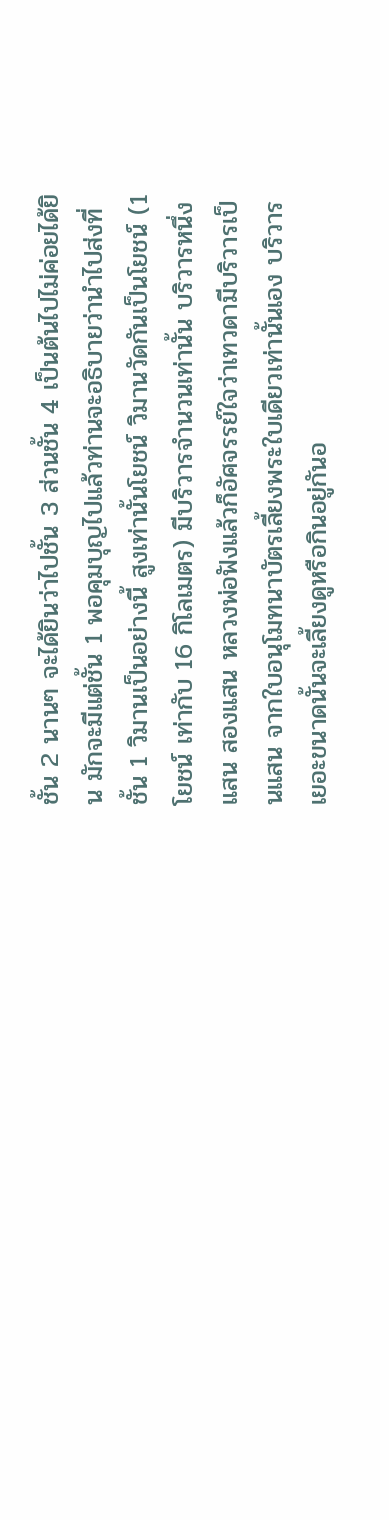ชั้น 2 นานๆ จะได้ยินว่าไปชั้น 3 ส่วนชั้น 4 เป็นต้นไปไม่ค่อยได้ยิน มักจะมีแต่ชั้น 1 พอคุมบุญไปแล้วท่านจะอธิบายว่านำไปส่งที่ชั้น 1 วิมานเป็นอย่างนี้ สูงเท่านั้นโยชน์ วิมานวัดกันเป็นโยชน์ (1 โยชน์ เท่ากับ 16 กิโลเมตร) มีบริวารจำนวนเท่านั้น บริวารหนึ่งแสน สองแสน หลวงพ่อฟังแล้วก็อัศจรรย์ใจว่าเทวดามีบริวารเป็นแสน จากใบอนุโมทนาบัตรเลี้ยงพระใบเดียวเท่านั้นเอง บริวารเยอะขนาดนั้นจะเลี้ยงดูหรือกินอยู่กันอ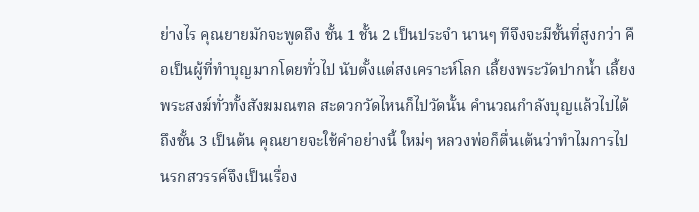ย่างไร คุณยายมักจะพูดถึง ชั้น 1 ชั้น 2 เป็นประจำ นานๆ ทีจึงจะมีชั้นที่สูงกว่า คือเป็นผู้ที่ทำบุญมากโดยทั่วไป นับตั้งแต่สงเคราะห์โลก เลี้ยงพระวัดปากน้ำ เลี้ยงพระสงฆ์ทั่วทั้งสังฆมณฑล สะดวกวัดไหนก็ไปวัดนั้น คำนวณกำลังบุญแล้วไปได้ถึงชั้น 3 เป็นต้น คุณยายจะใช้คำอย่างนี้ ใหม่ๆ หลวงพ่อก็ตื่นเต้นว่าทำไมการไปนรกสวรรค์จึงเป็นเรื่อง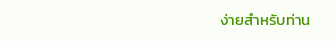ง่ายสำหรับท่าน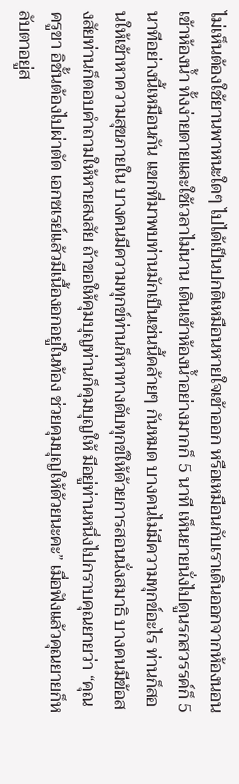ไม่เห็นต้องใช้ยานพาหนะใดๆ ไปได้เป็นปกติเหมือนหายใจเข้าออก หรือเหมือนกับเราเดินออกจากห้องนอนเข้าห้องน้ำ ทั้งง่ายดายและใช้เวลาไม่นาน เดินเข้าห้องน้ำอย่างมากก็ 5 นาที เห็นยายนั่งไปดูนรกสวรรค์ก็ 5 นาทีอย่างนี้เหมือนกัน แขกที่มาพบท่านมักเป็นเช่นนี้คล้ายๆ กันหมด บางคนไม่มีความทุกข์อะไร ท่านก็สอนให้เข้าหาความสุขภายใน บางคนมีความทุกข์ท่านก็หาทางดับทุกข์ให้ด้วยการสอนนั่งสมาธิ บางคนมีข้อสงสัยท่านก็ตอบคำถามให้หายสงสัย ถ้าขอให้คุมบุญท่านก็คุมบุญให้ มีอยู่ท่านหนึ่งไปกราบคุณยายว่า “คุณครูขา อิชั้นต้องไปผ่าตัด เอกซเรย์แล้วมีเนื้องอกอยู่ในท้อง ช่วยคุมบุญให้ด้วยนะคะ” เมื่อฟังแล้วคุณยายก็หลับตาอยู่ส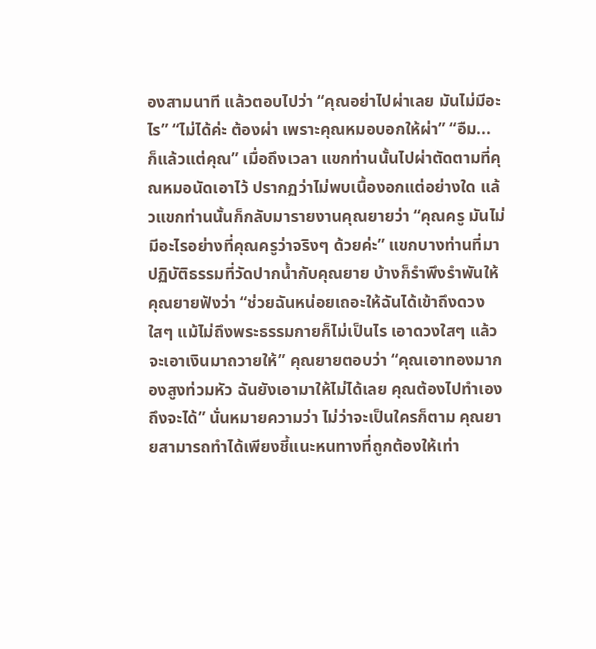องสามนาที แล้วตอบไปว่า “คุณอย่าไปผ่าเลย มันไม่มีอะไร” “ไม่ได้ค่ะ ต้องผ่า เพราะคุณหมอบอกให้ผ่า” “อืม... ก็แล้วแต่คุณ” เมื่อถึงเวลา แขกท่านนั้นไปผ่าตัดตามที่คุณหมอนัดเอาไว้ ปรากฏว่าไม่พบเนื้องอกแต่อย่างใด แล้วแขกท่านนั้นก็กลับมารายงานคุณยายว่า “คุณครู มันไม่มีอะไรอย่างที่คุณครูว่าจริงๆ ด้วยค่ะ” แขกบางท่านที่มาปฏิบัติธรรมที่วัดปากน้ำกับคุณยาย บ้างก็รำพึงรำพันให้คุณยายฟังว่า “ช่วยฉันหน่อยเถอะให้ฉันได้เข้าถึงดวงใสๆ แม้ไม่ถึงพระธรรมกายก็ไม่เป็นไร เอาดวงใสๆ แล้วจะเอาเงินมาถวายให้” คุณยายตอบว่า “คุณเอาทองมากองสูงท่วมหัว ฉันยังเอามาให้ไม่ได้เลย คุณต้องไปทำเองถึงจะได้” นั่นหมายความว่า ไม่ว่าจะเป็นใครก็ตาม คุณยายสามารถทำได้เพียงชี้แนะหนทางที่ถูกต้องให้เท่า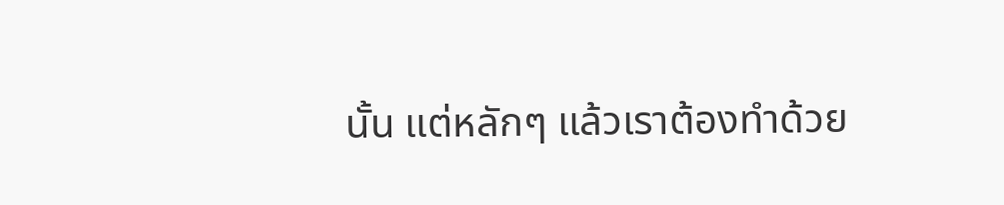นั้น แต่หลักๆ แล้วเราต้องทำด้วย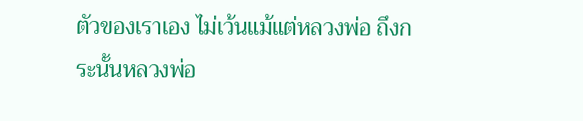ตัวของเราเอง ไม่เว้นแม้แต่หลวงพ่อ ถึงกระนั้นหลวงพ่อ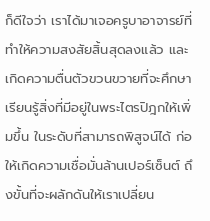ก็ดีใจว่า เราได้มาเจอครูบาอาจารย์ที่ทำให้ความสงสัยสิ้นสุดลงแล้ว และเกิดความตื่นตัวขวนขวายที่จะศึกษาเรียนรู้สิ่งที่มีอยู่ในพระไตรปิฎกให้เพิ่มขึ้น ในระดับที่สามารถพิสูจน์ได้ ก่อให้เกิดความเชื่อมั่นล้านเปอร์เซ็นต์ ถึงขั้นที่จะผลักดันให้เราเปลี่ยน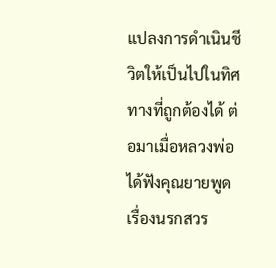แปลงการดำเนินชีวิตให้เป็นไปในทิศทางที่ถูกต้องได้ ต่อมาเมื่อหลวงพ่อได้ฟังคุณยายพูดเรื่องนรกสวร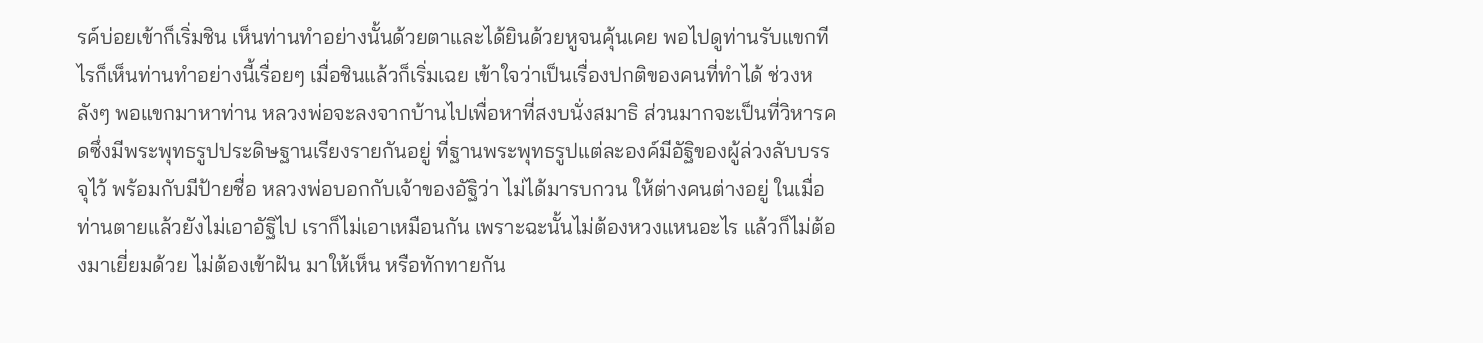รค์บ่อยเข้าก็เริ่มชิน เห็นท่านทำอย่างนั้นด้วยตาและได้ยินด้วยหูจนคุ้นเคย พอไปดูท่านรับแขกทีไรก็เห็นท่านทำอย่างนี้เรื่อยๆ เมื่อชินแล้วก็เริ่มเฉย เข้าใจว่าเป็นเรื่องปกติของคนที่ทำได้ ช่วงหลังๆ พอแขกมาหาท่าน หลวงพ่อจะลงจากบ้านไปเพื่อหาที่สงบนั่งสมาธิ ส่วนมากจะเป็นที่วิหารคดซึ่งมีพระพุทธรูปประดิษฐานเรียงรายกันอยู่ ที่ฐานพระพุทธรูปแต่ละองค์มีอัฐิของผู้ล่วงลับบรรจุไว้ พร้อมกับมีป้ายชื่อ หลวงพ่อบอกกับเจ้าของอัฐิว่า ไม่ได้มารบกวน ให้ต่างคนต่างอยู่ ในเมื่อท่านตายแล้วยังไม่เอาอัฐิไป เราก็ไม่เอาเหมือนกัน เพราะฉะนั้นไม่ต้องหวงแหนอะไร แล้วก็ไม่ต้องมาเยี่ยมด้วย ไม่ต้องเข้าฝัน มาให้เห็น หรือทักทายกัน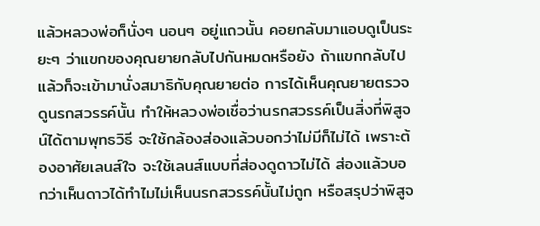แล้วหลวงพ่อก็นั่งๆ นอนๆ อยู่แถวนั้น คอยกลับมาแอบดูเป็นระยะๆ ว่าแขกของคุณยายกลับไปกันหมดหรือยัง ถ้าแขกกลับไปแล้วก็จะเข้ามานั่งสมาธิกับคุณยายต่อ การได้เห็นคุณยายตรวจดูนรกสวรรค์นั้น ทำให้หลวงพ่อเชื่อว่านรกสวรรค์เป็นสิ่งที่พิสูจน์ได้ตามพุทธวิธี จะใช้กล้องส่องแล้วบอกว่าไม่มีก็ไม่ได้ เพราะต้องอาศัยเลนส์ใจ จะใช้เลนส์แบบที่ส่องดูดาวไม่ได้ ส่องแล้วบอกว่าเห็นดาวได้ทำไมไม่เห็นนรกสวรรค์นั้นไม่ถูก หรือสรุปว่าพิสูจ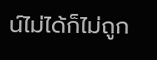น์ไม่ได้ก็ไม่ถูก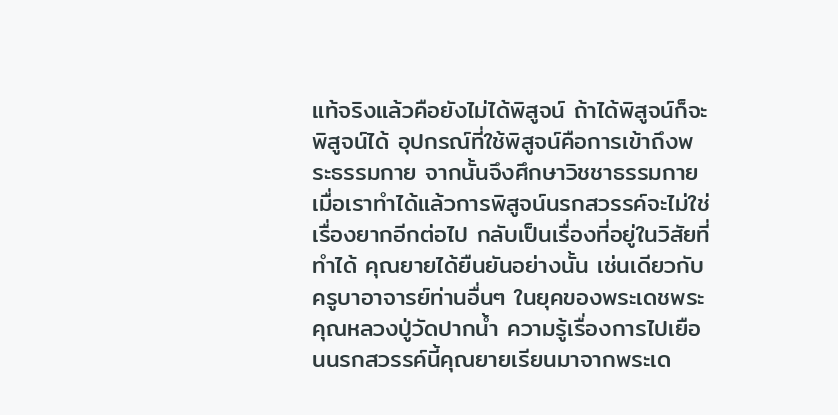แท้จริงแล้วคือยังไม่ได้พิสูจน์ ถ้าได้พิสูจน์ก็จะพิสูจน์ได้ อุปกรณ์ที่ใช้พิสูจน์คือการเข้าถึงพระธรรมกาย จากนั้นจึงศึกษาวิชชาธรรมกาย เมื่อเราทำได้แล้วการพิสูจน์นรกสวรรค์จะไม่ใช่เรื่องยากอีกต่อไป กลับเป็นเรื่องที่อยู่ในวิสัยที่ทำได้ คุณยายได้ยืนยันอย่างนั้น เช่นเดียวกับครูบาอาจารย์ท่านอื่นๆ ในยุคของพระเดชพระคุณหลวงปู่วัดปากน้ำ ความรู้เรื่องการไปเยือนนรกสวรรค์นี้คุณยายเรียนมาจากพระเด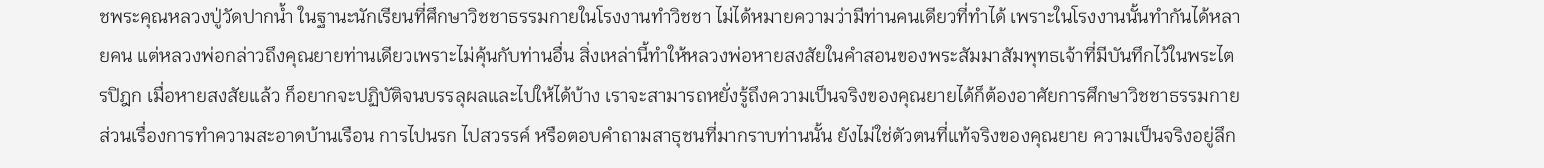ชพระคุณหลวงปู่วัดปากน้ำ ในฐานะนักเรียนที่ศึกษาวิชชาธรรมกายในโรงงานทำวิชชา ไม่ได้หมายความว่ามีท่านคนเดียวที่ทำได้ เพราะในโรงงานนั้นทำกันได้หลายคน แต่หลวงพ่อกล่าวถึงคุณยายท่านเดียวเพราะไม่คุ้นกับท่านอื่น สิ่งเหล่านี้ทำให้หลวงพ่อหายสงสัยในคำสอนของพระสัมมาสัมพุทธเจ้าที่มีบันทึกไว้ในพระไตรปิฎก เมื่อหายสงสัยแล้ว ก็อยากจะปฏิบัติจนบรรลุผลและไปให้ได้บ้าง เราจะสามารถหยั่งรู้ถึงความเป็นจริงของคุณยายได้ก็ต้องอาศัยการศึกษาวิชชาธรรมกาย ส่วนเรื่องการทำความสะอาดบ้านเรือน การไปนรก ไปสวรรค์ หรือตอบคำถามสาธุชนที่มากราบท่านนั้น ยังไม่ใช่ตัวตนที่แท้จริงของคุณยาย ความเป็นจริงอยู่ลึก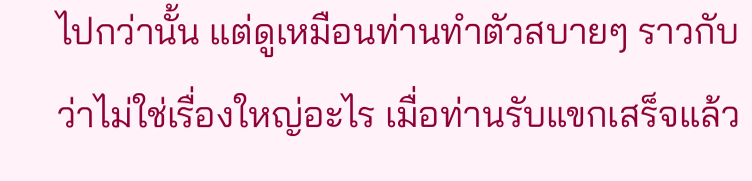ไปกว่านั้น แต่ดูเหมือนท่านทำตัวสบายๆ ราวกับว่าไม่ใช่เรื่องใหญ่อะไร เมื่อท่านรับแขกเสร็จแล้ว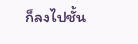ก็ลงไปชั้น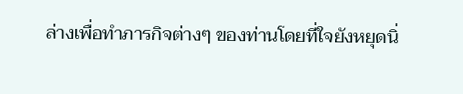ล่างเพื่อทำภารกิจต่างๆ ของท่านโดยที่ใจยังหยุดนิ่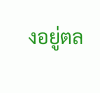งอยู่ตล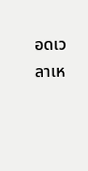อดเวลาเห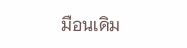มือนเดิม